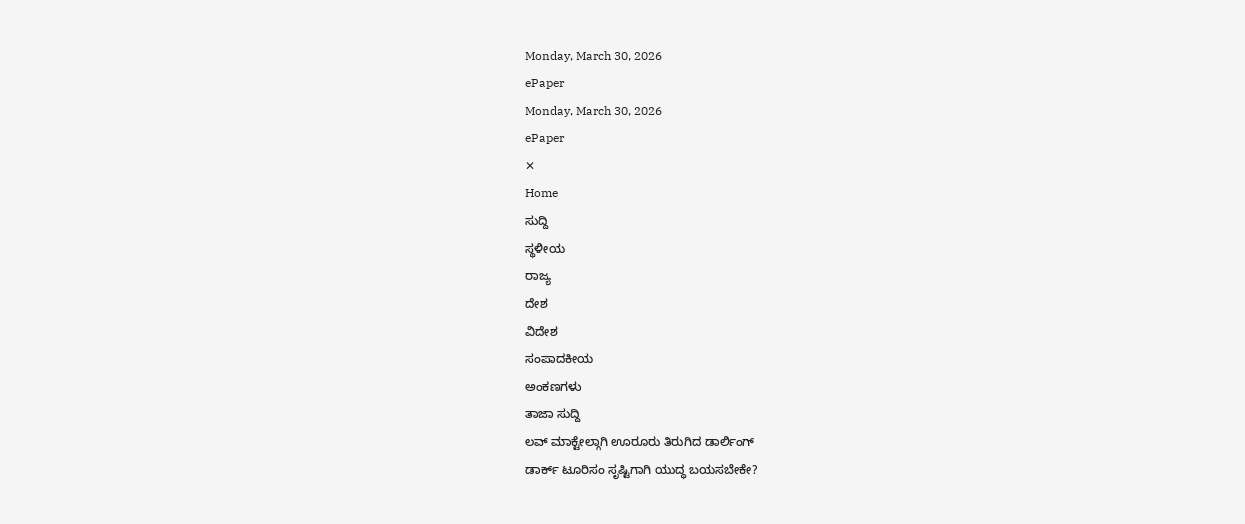Monday, March 30, 2026
ePaper
Monday, March 30, 2026
ePaper
✕
Home
ಸುದ್ದಿ
ಸ್ಥಳೀಯ
ರಾಜ್ಯ
ದೇಶ
ವಿದೇಶ
ಸಂಪಾದಕೀಯ
ಅಂಕಣಗಳು
ತಾಜಾ ಸುದ್ದಿ
ಲವ್ ಮಾಕ್ಟೇಲ್ಗಾಗಿ ಊರೂರು ತಿರುಗಿದ ಡಾರ್ಲಿಂಗ್
ಡಾರ್ಕ್ ಟೂರಿಸಂ ಸೃಷ್ಟಿಗಾಗಿ ಯುದ್ಧ ಬಯಸಬೇಕೇ?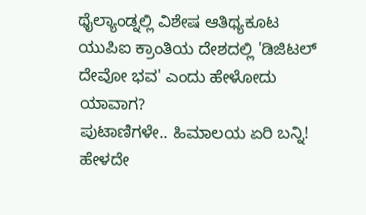ಥೈಲ್ಯಾಂಡ್ನಲ್ಲಿ ವಿಶೇಷ ಆತಿಥ್ಯಕೂಟ
ಯುಪಿಐ ಕ್ರಾಂತಿಯ ದೇಶದಲ್ಲಿ 'ಡಿಜಿಟಲ್ ದೇವೋ ಭವ' ಎಂದು ಹೇಳೋದು ಯಾವಾಗ?
ಪುಟಾಣಿಗಳೇ.. ಹಿಮಾಲಯ ಏರಿ ಬನ್ನಿ!
ಹೇಳದೇ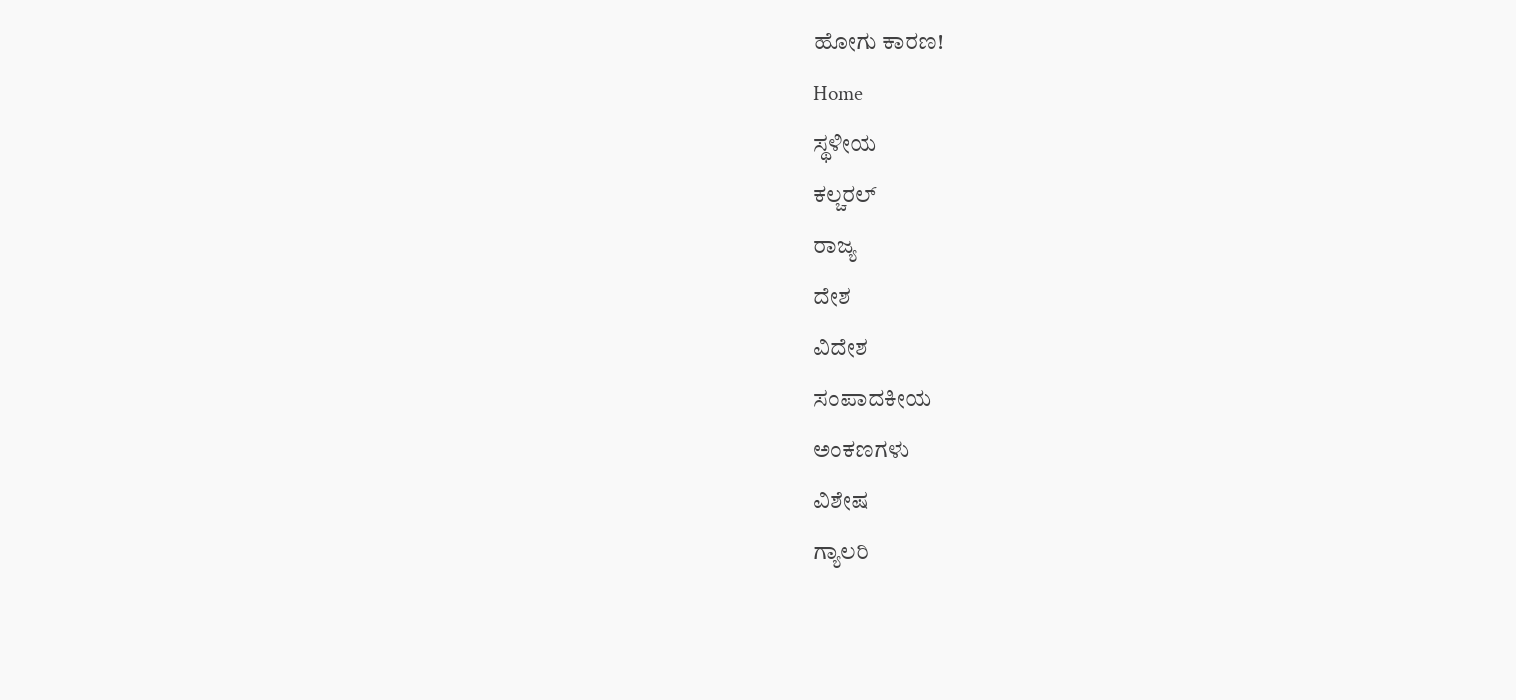ಹೋಗು ಕಾರಣ!
Home
ಸ್ಥಳೀಯ
ಕಲ್ಚರಲ್
ರಾಜ್ಯ
ದೇಶ
ವಿದೇಶ
ಸಂಪಾದಕೀಯ
ಅಂಕಣಗಳು
ವಿಶೇಷ
ಗ್ಯಾಲರಿ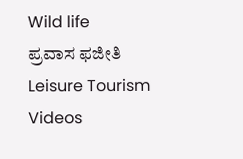Wild life
ಪ್ರವಾಸ ಫಜೀತಿ
Leisure Tourism
Videos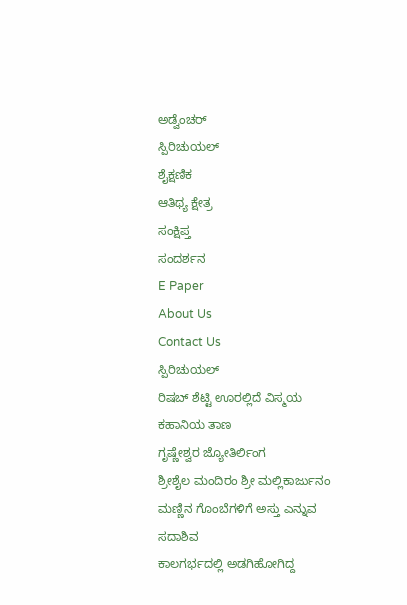ಅಡ್ವೆಂಚರ್
ಸ್ಪಿರಿಚುಯಲ್
ಶೈಕ್ಷಣಿಕ
ಆತಿಥ್ಯ ಕ್ಷೇತ್ರ
ಸಂಕ್ಷಿಪ್ತ
ಸಂದರ್ಶನ
E Paper
About Us
Contact Us
ಸ್ಪಿರಿಚುಯಲ್
ರಿಷಬ್ ಶೆಟ್ಟಿ ಊರಲ್ಲಿದೆ ವಿಸ್ಮಯ ಕಹಾನಿಯ ತಾಣ
ಗೃಷ್ಣೇಶ್ವರ ಜ್ಯೋತಿರ್ಲಿಂಗ
ಶ್ರೀಶೈಲ ಮಂದಿರಂ ಶ್ರೀ ಮಲ್ಲಿಕಾರ್ಜುನಂ
ಮಣ್ಣಿನ ಗೊಂಬೆಗಳಿಗೆ ಅಸ್ತು ಎನ್ನುವ ಸದಾಶಿವ
ಕಾಲಗರ್ಭದಲ್ಲಿ ಅಡಗಿಹೋಗಿದ್ದ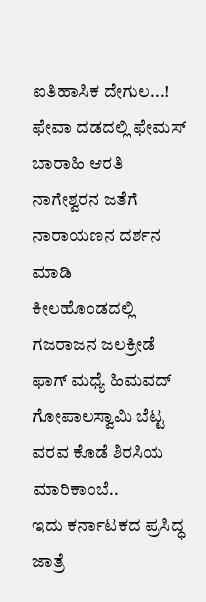ಐತಿಹಾಸಿಕ ದೇಗುಲ...!
ಫೇವಾ ದಡದಲ್ಲಿ ಫೇಮಸ್ ಬಾರಾಹಿ ಆರತಿ
ನಾಗೇಶ್ವರನ ಜತೆಗೆ ನಾರಾಯಣನ ದರ್ಶನ ಮಾಡಿ
ಕೀಲಹೊಂಡದಲ್ಲಿ ಗಜರಾಜನ ಜಲಕ್ರೀಡೆ
ಫಾಗ್ ಮಧ್ಯೆ ಹಿಮವದ್ ಗೋಪಾಲಸ್ವಾಮಿ ಬೆಟ್ಟ
ವರವ ಕೊಡೆ ಶಿರಸಿಯ ಮಾರಿಕಾಂಬೆ..
ಇದು ಕರ್ನಾಟಕದ ಪ್ರಸಿದ್ಧ ಜಾತ್ರೆ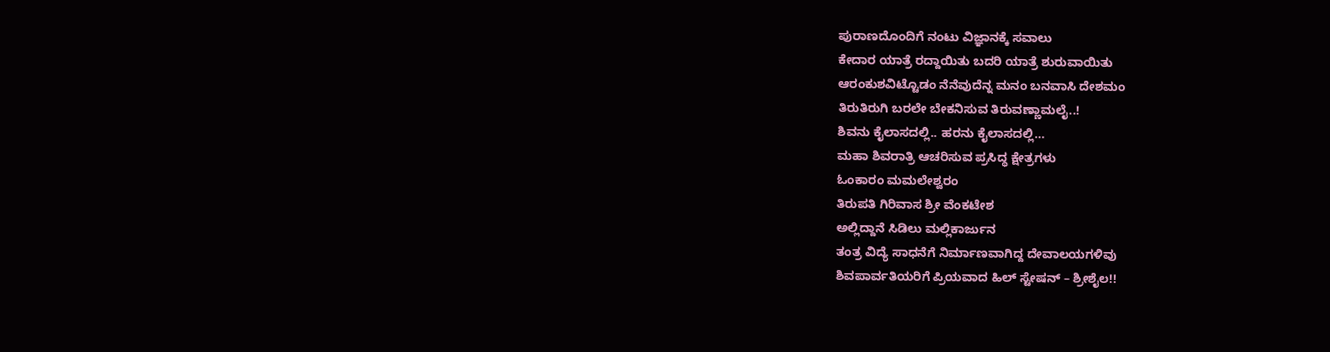ಪುರಾಣದೊಂದಿಗೆ ನಂಟು ವಿಜ್ಞಾನಕ್ಕೆ ಸವಾಲು
ಕೇದಾರ ಯಾತ್ರೆ ರದ್ದಾಯಿತು ಬದರಿ ಯಾತ್ರೆ ಶುರುವಾಯಿತು
ಆರಂಕುಶವಿಟ್ಟೊಡಂ ನೆನೆವುದೆನ್ನ ಮನಂ ಬನವಾಸಿ ದೇಶಮಂ
ತಿರುತಿರುಗಿ ಬರಲೇ ಬೇಕನಿಸುವ ತಿರುವಣ್ಣಾಮಲೈ..!
ಶಿವನು ಕೈಲಾಸದಲ್ಲಿ.. ಹರನು ಕೈಲಾಸದಲ್ಲಿ…
ಮಹಾ ಶಿವರಾತ್ರಿ ಆಚರಿಸುವ ಪ್ರಸಿದ್ಧ ಕ್ಷೇತ್ರಗಳು
ಓಂಕಾರಂ ಮಮಲೇಶ್ವರಂ
ತಿರುಪತಿ ಗಿರಿವಾಸ ಶ್ರೀ ವೆಂಕಟೇಶ
ಅಲ್ಲಿದ್ದಾನೆ ಸಿಡಿಲು ಮಲ್ಲಿಕಾರ್ಜುನ
ತಂತ್ರ ವಿದ್ಯೆ ಸಾಧನೆಗೆ ನಿರ್ಮಾಣವಾಗಿದ್ದ ದೇವಾಲಯಗಳಿವು
ಶಿವಪಾರ್ವತಿಯರಿಗೆ ಪ್ರಿಯವಾದ ಹಿಲ್ ಸ್ಟೇಷನ್ – ಶ್ರೀಶೈಲ!!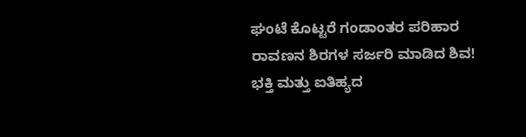ಘಂಟೆ ಕೊಟ್ಟರೆ ಗಂಡಾಂತರ ಪರಿಹಾರ
ರಾವಣನ ಶಿರಗಳ ಸರ್ಜರಿ ಮಾಡಿದ ಶಿವ!
ಭಕ್ತಿ ಮತ್ತು ಐತಿಹ್ಯದ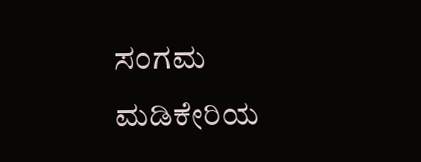ಸಂಗಮ ಮಡಿಕೇರಿಯ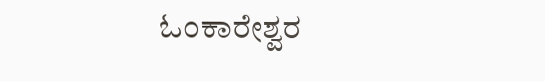ಓಂಕಾರೇಶ್ವರ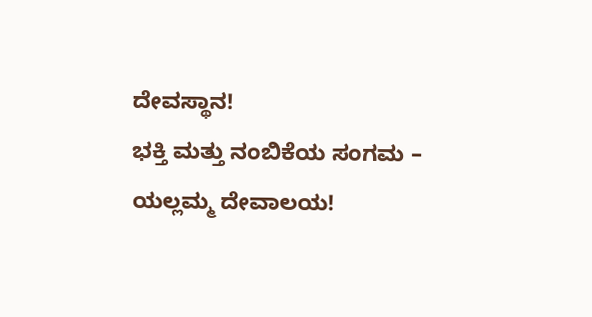ದೇವಸ್ಥಾನ!
ಭಕ್ತಿ ಮತ್ತು ನಂಬಿಕೆಯ ಸಂಗಮ – ಯಲ್ಲಮ್ಮ ದೇವಾಲಯ!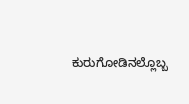ಕುರುಗೋಡಿನಲ್ಲೊಬ್ಬ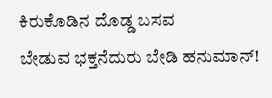ಕಿರುಕೊಡಿನ ದೊಡ್ಡ ಬಸವ
ಬೇಡುವ ಭಕ್ತನೆದುರು ಬೇಡಿ ಹನುಮಾನ್!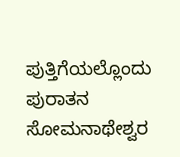ಪುತ್ತಿಗೆಯಲ್ಲೊಂದು ಪುರಾತನ ಸೋಮನಾಥೇಶ್ವರ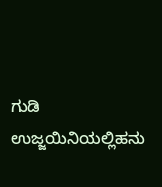ಗುಡಿ
ಉಜ್ಜಯಿನಿಯಲ್ಲಿಹನು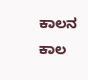ಕಾಲನ ಕಾಲ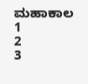ಮಹಾಕಾಲ
1
2
3